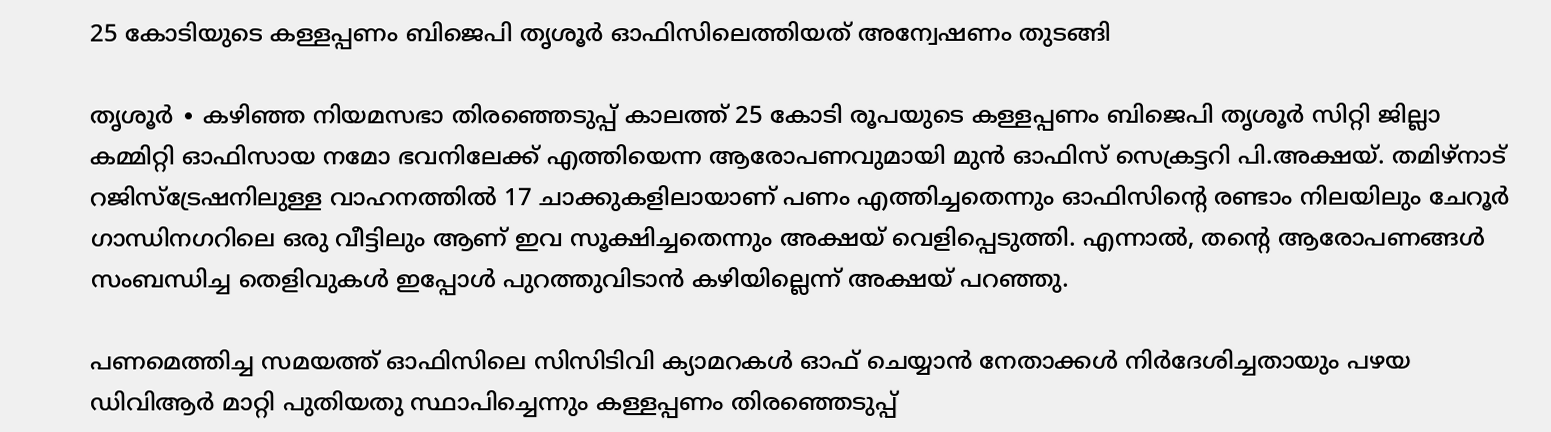25 കോടിയുടെ കള്ളപ്പണം ബിജെപി തൃശൂർ ഓഫിസിലെത്തിയത് അന്വേഷണം തുടങ്ങി

തൃശൂർ ∙ കഴിഞ്ഞ നിയമസഭാ തിരഞ്ഞെടുപ്പ് കാലത്ത് 25 കോടി രൂപയുടെ കള്ളപ്പണം ബിജെപി തൃശൂർ സിറ്റി ജില്ലാ കമ്മിറ്റി ഓഫിസായ നമോ ഭവനിലേക്ക് എത്തിയെന്ന ആരോപണവുമായി മുൻ ഓഫിസ് സെക്രട്ടറി പി.അക്ഷയ്. തമിഴ്നാട് റജിസ്ട്രേഷനിലുള്ള വാഹനത്തിൽ 17 ചാക്കുകളിലായാണ് പണം എത്തിച്ചതെന്നും ഓഫിസിന്റെ രണ്ടാം നിലയിലും ചേറൂർ ഗാന്ധിനഗറിലെ ഒരു വീട്ടിലും ആണ് ഇവ സൂക്ഷിച്ചതെന്നും അക്ഷയ് വെളിപ്പെടുത്തി. എന്നാൽ, തന്റെ ആരോപണങ്ങൾ സംബന്ധിച്ച തെളിവുകൾ ഇപ്പോൾ പുറത്തുവിടാൻ കഴിയില്ലെന്ന് അക്ഷയ് പറഞ്ഞു.

പണമെത്തിച്ച സമയത്ത് ഓഫിസിലെ സിസിടിവി ക്യാമറകൾ ഓഫ് ചെയ്യാൻ നേതാക്കൾ നിർദേശിച്ചതായും പഴയ ഡിവിആർ മാറ്റി പുതിയതു സ്ഥാപിച്ചെന്നും കള്ളപ്പണം തിരഞ്ഞെടുപ്പ്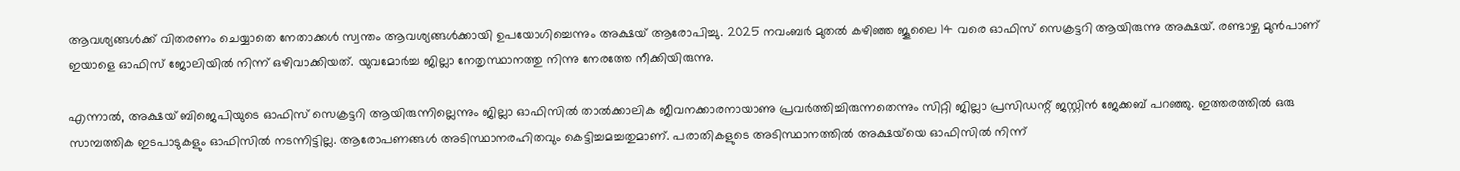ആവശ്യങ്ങൾക്ക് വിതരണം ചെയ്യാതെ നേതാക്കൾ സ്വന്തം ആവശ്യങ്ങൾക്കായി ഉപയോഗിച്ചെന്നും അക്ഷയ് ആരോപിച്ചു. 2025 നവംബർ മുതൽ കഴിഞ്ഞ ജൂലൈ 14 വരെ ഓഫിസ് സെക്രട്ടറി ആയിരുന്നു അക്ഷയ്. രണ്ടാഴ്ച മുൻപാണ് ഇയാളെ ഓഫിസ് ജോലിയിൽ നിന്ന് ഒഴിവാക്കിയത്. യുവമോർച്ച ജില്ലാ നേതൃസ്ഥാനത്തു നിന്നു നേരത്തേ നീക്കിയിരുന്നു.

എന്നാൽ, അക്ഷയ് ബിജെപിയുടെ ഓഫിസ് സെക്രട്ടറി ആയിരുന്നില്ലെന്നും ജില്ലാ ഓഫിസിൽ താൽക്കാലിക ജീവനക്കാരനായാണു പ്രവർത്തിച്ചിരുന്നതെന്നും സിറ്റി ജില്ലാ പ്രസിഡന്റ് ജസ്റ്റിൻ ജേക്കബ് പറ‍ഞ്ഞു. ഇത്തരത്തിൽ ഒരു സാമ്പത്തിക ഇടപാടുകളും ഓഫിസിൽ നടന്നിട്ടില്ല. ആരോപണങ്ങൾ അടിസ്ഥാനരഹിതവും കെട്ടിച്ചമച്ചതുമാണ്. പരാതികളുടെ അടിസ്ഥാനത്തിൽ അക്ഷയ്‌യെ ഓഫിസിൽ നിന്ന്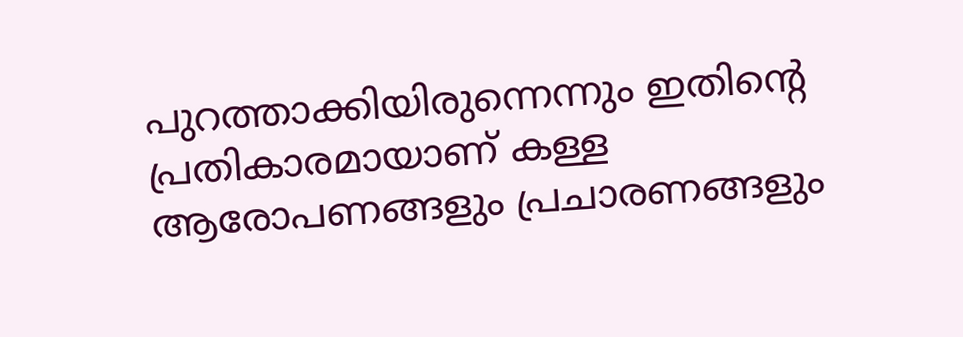പുറത്താക്കിയിരുന്നെന്നും ഇതിന്റെ പ്രതികാരമായാണ് കള്ള ആരോപണങ്ങളും പ്രചാരണങ്ങളും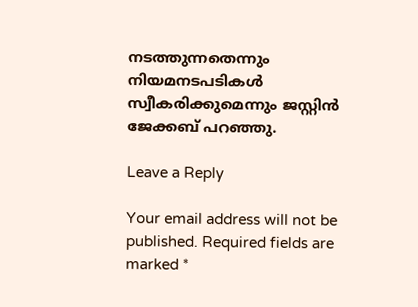നടത്തുന്നതെന്നും നിയമനടപടികൾ സ്വീകരിക്കുമെന്നും ജസ്റ്റിൻ ജേക്കബ് പറഞ്ഞു.

Leave a Reply

Your email address will not be published. Required fields are marked *